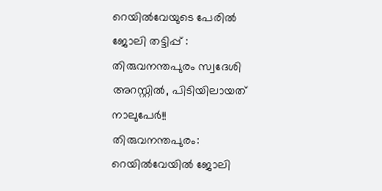റെയിൽവേയുടെ പേരിൽ ജോലി തട്ടിപ്പ് : തിരുവനന്തപുരം സ്വദേശി അറസ്റ്റിൽ, പിടിയിലായത് നാലുപേർ!!
തിരുവനന്തപുരം: റെയിൽവേയിൽ ജോലി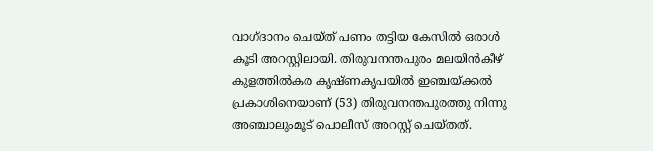വാഗ്ദാനം ചെയ്ത് പണം തട്ടിയ കേസിൽ ഒരാൾ കൂടി അറസ്റ്റിലായി. തിരുവനന്തപുരം മലയിൻകീഴ് കുളത്തിൽകര കൃഷ്ണകൃപയിൽ ഇഞ്ചയ്ക്കൽ പ്രകാശിനെയാണ് (53) തിരുവനന്തപുരത്തു നിന്നു അഞ്ചാലുംമൂട് പൊലീസ് അറസ്റ്റ് ചെയ്തത്.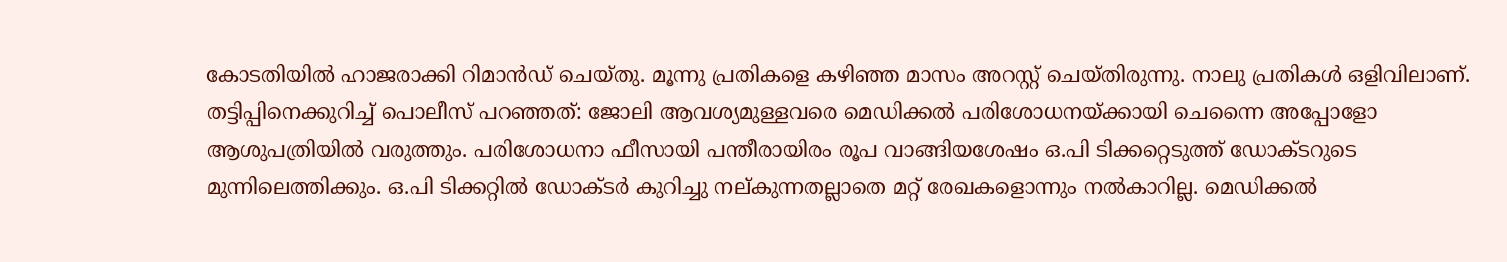കോടതിയിൽ ഹാജരാക്കി റിമാൻഡ് ചെയ്തു. മൂന്നു പ്രതികളെ കഴിഞ്ഞ മാസം അറസ്റ്റ് ചെയ്തിരുന്നു. നാലു പ്രതികൾ ഒളിവിലാണ്.
തട്ടിപ്പിനെക്കുറിച്ച് പൊലീസ് പറഞ്ഞത്: ജോലി ആവശ്യമുള്ളവരെ മെഡിക്കൽ പരിശോധനയ്ക്കായി ചെന്നൈ അപ്പോളോ ആശുപത്രിയിൽ വരുത്തും. പരിശോധനാ ഫീസായി പന്തീരായിരം രൂപ വാങ്ങിയശേഷം ഒ.പി ടിക്കറ്റെടുത്ത് ഡോക്ടറുടെ മുന്നിലെത്തിക്കും. ഒ.പി ടിക്കറ്റിൽ ഡോക്ടർ കുറിച്ചു നല്കുന്നതല്ലാതെ മറ്റ് രേഖകളൊന്നും നൽകാറില്ല. മെഡിക്കൽ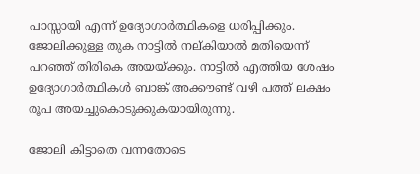പാസ്സായി എന്ന് ഉദ്യോഗാർത്ഥികളെ ധരിപ്പിക്കും. ജോലിക്കുള്ള തുക നാട്ടിൽ നല്കിയാൽ മതിയെന്ന് പറഞ്ഞ് തിരികെ അയയ്ക്കും. നാട്ടിൽ എത്തിയ ശേഷം ഉദ്യോഗാർത്ഥികൾ ബാങ്ക് അക്കൗണ്ട് വഴി പത്ത് ലക്ഷം രൂപ അയച്ചുകൊടുക്കുകയായിരുന്നു.

ജോലി കിട്ടാതെ വന്നതോടെ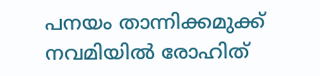പനയം താന്നിക്കമുക്ക് നവമിയിൽ രോഹിത്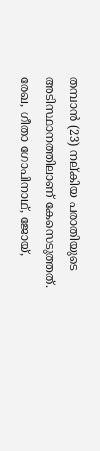തമ്പാൻ (23) നല്കിയ പരാതിയുടെ അടിസ്ഥാനത്തിലാണ് കേസെടുത്തത്. രേഖ, ഗീതാ ഗോപിനാഥ്, ജോയ്,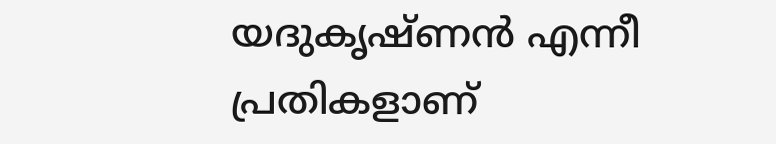യദുകൃഷ്ണൻ എന്നീ പ്രതികളാണ്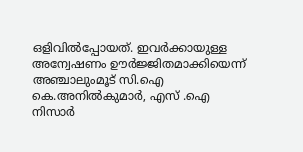ഒളിവിൽപ്പോയത്. ഇവർക്കായുള്ള അന്വേഷണം ഊർജ്ജിതമാക്കിയെന്ന് അഞ്ചാലുംമൂട് സി.ഐ കെ.അനിൽകുമാർ, എസ് .ഐ നിസാർ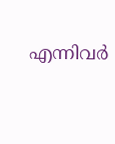എന്നിവർ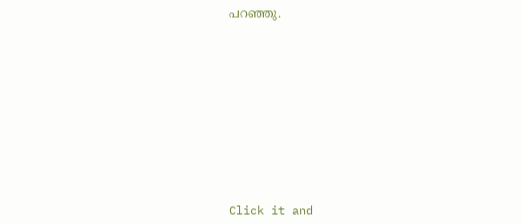പറഞ്ഞു.












Click it and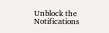Unblock the Notifications